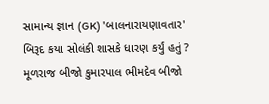સામાન્ય જ્ઞાન (GK) 'બાલનારાયણાવતાર' બિરૂદ કયા સોલંકી શાસકે ધારણ કર્યું હતું ? મૂળરાજ બીજો કુમારપાલ ભીમદેવ બીજો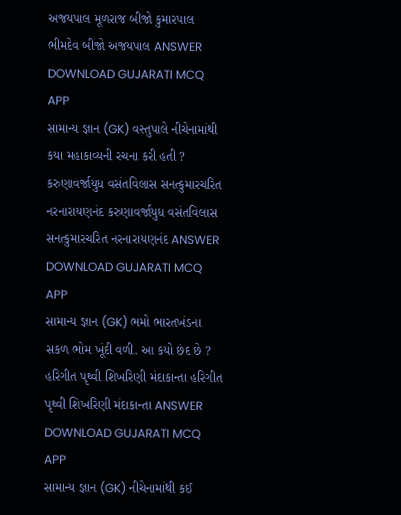અજયપાલ મૂળરાજ બીજો કુમારપાલ ભીમદેવ બીજો અજયપાલ ANSWER DOWNLOAD GUJARATI MCQ APP
સામાન્ય જ્ઞાન (GK) વસ્તુપાલે નીચેનામાંથી કયા મહાકાવ્યની રચના કરી હતી ? કરુણાવર્જાયુધ વસંતવિલાસ સનત્કુમારચરિત નરનારાયણનંદ કરુણાવર્જાયુધ વસંતવિલાસ સનત્કુમારચરિત નરનારાયણનંદ ANSWER DOWNLOAD GUJARATI MCQ APP
સામાન્ય જ્ઞાન (GK) ભમો ભારતખંડના સકળ ભોમ ખૂંદી વળી. આ કયો છંદ છે ? હરિગીત પૃથ્વી શિખરિણી મંદાકાન્તા હરિગીત પૃથ્વી શિખરિણી મંદાકાન્તા ANSWER DOWNLOAD GUJARATI MCQ APP
સામાન્ય જ્ઞાન (GK) નીચેનામાંથી કઈ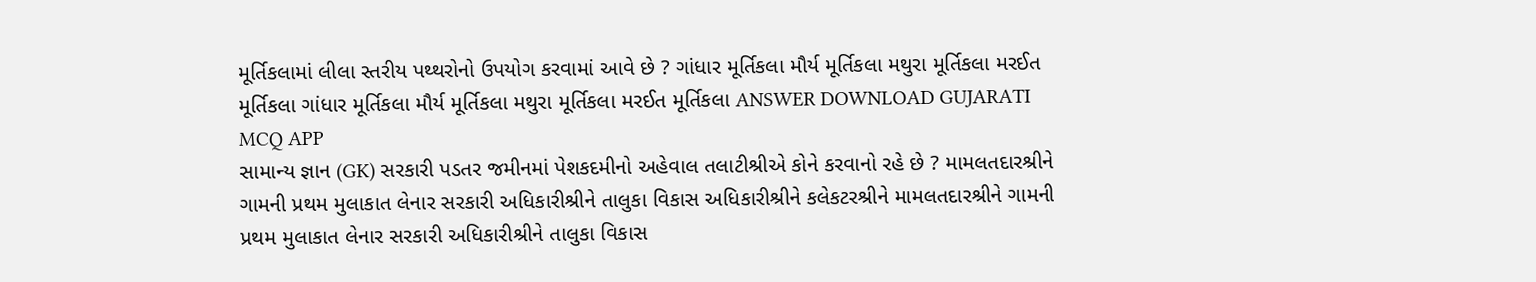મૂર્તિકલામાં લીલા સ્તરીય પથ્થરોનો ઉપયોગ કરવામાં આવે છે ? ગાંધાર મૂર્તિકલા મૌર્ય મૂર્તિકલા મથુરા મૂર્તિકલા મરઈત મૂર્તિકલા ગાંધાર મૂર્તિકલા મૌર્ય મૂર્તિકલા મથુરા મૂર્તિકલા મરઈત મૂર્તિકલા ANSWER DOWNLOAD GUJARATI MCQ APP
સામાન્ય જ્ઞાન (GK) સરકારી પડતર જમીનમાં પેશકદમીનો અહેવાલ તલાટીશ્રીએ કોને કરવાનો રહે છે ? મામલતદારશ્રીને ગામની પ્રથમ મુલાકાત લેનાર સરકારી અધિકારીશ્રીને તાલુકા વિકાસ અધિકારીશ્રીને કલેકટરશ્રીને મામલતદારશ્રીને ગામની પ્રથમ મુલાકાત લેનાર સરકારી અધિકારીશ્રીને તાલુકા વિકાસ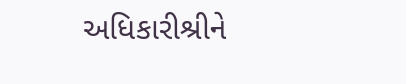અધિકારીશ્રીને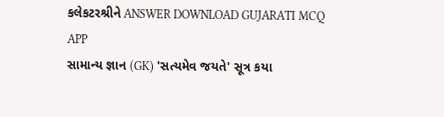કલેકટરશ્રીને ANSWER DOWNLOAD GUJARATI MCQ APP
સામાન્ય જ્ઞાન (GK) 'સત્યમેવ જયતે' સૂત્ર કયા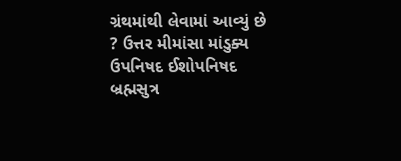ગ્રંથમાંથી લેવામાં આવ્યું છે ? ઉત્તર મીમાંસા માંડુક્ય ઉપનિષદ ઈશોપનિષદ બ્રહ્મસુત્ર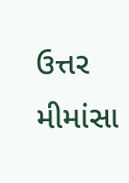ઉત્તર મીમાંસા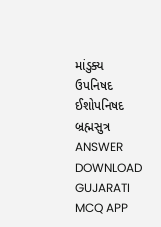માંડુક્ય ઉપનિષદ ઈશોપનિષદ બ્રહ્મસુત્ર ANSWER DOWNLOAD GUJARATI MCQ APP